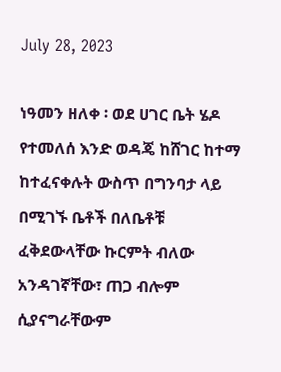July 28, 2023

ነዓመን ዘለቀ ፡ ወደ ሀገር ቤት ሄዶ የተመለሰ እንድ ወዳጄ ከሸገር ከተማ ከተፈናቀሉት ውስጥ በግንባታ ላይ በሚገኙ ቤቶች በለቤቶቹ ፈቅደውላቸው ኩርምት ብለው አንዳገኛቸው፣ ጠጋ ብሎም ሲያናግራቸውም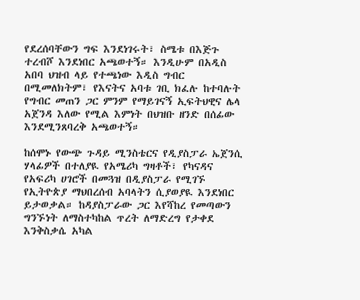የደረሰባቸውን ግፍ እንደነገሩት፣ ስሜቱ በእጅጉ ተረብሾ እንደነበር አጫወተኝ። እንዲሁም በአዲስ አበባ ህዝብ ላይ የተጫነው እዲስ ግብር በሚመለክትም፣ የእናትና አባቱ ገቢ ክፈሉ ከተባሉት የግብር መጠን ጋር ምንም የማይገናኝ ኢፍትህዊና ሌላ አጀንዳ እለው የሚል እምነት በህዝቡ ዘንድ በሰፊው እንደሚንጸባረቅ አጫወተኝ።

ከሰሞኑ የውጭ ጉዳይ ሚንስቴርና የዲያስፓራ ኤጀንሲ ሃላፊዎች በተለያዪ የአሜሪካ ግዛቶች፣ የካናዳና የአፍሪካ ሀገሮች በመጓዝ በዲያስፓራ የሚገኙ የኢትዮጵያ ማህበረሰብ አባላትን ሲያወያዪ እንደነበር ይታወቃል። ከዳያስፓራው ጋር እየሻከረ የመጣውን ግንኙነት ለማስተካከል ጥረት ለማድረግ የታቀደ እንቅስቃሴ አካል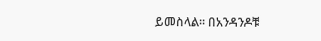ይመስላል። በአንዳንዶቹ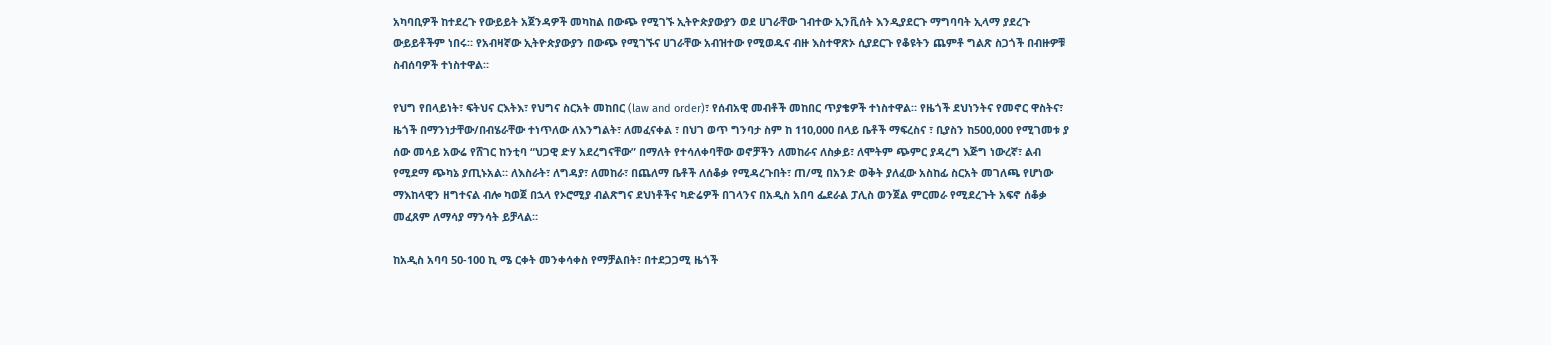አካባቢዎች ከተደረጉ የውይይት አጀንዳዎች መካከል በውጭ የሚገኙ ኢትዮጵያውያን ወደ ሀገራቸው ገብተው ኢንቪሰት እንዲያደርጉ ማግባባት ኢላማ ያደረጉ ውይይቶችም ነበሩ። የአብዛኛው ኢትዮጵያውያን በውጭ የሚገኙና ሀገራቸው አብዝተው የሚወዱና ብዙ እስተዋጽኦ ሲያደርጉ የቆዩትን ጨምቶ ግልጽ ስጋጎች በብዙዎቹ ስብሰባዎች ተነስተዋል።

የህግ የበላይነት፣ ፍትህና ርእትእ፣ የህግና ስርአት መከበር (law and order)፣ የሰብአዊ መብቶች መከበር ጥያቄዎች ተነስተዋል። የዜጎች ደህነንትና የመኖር ዋስትና፣ ዜጎች በማንነታቸው/በብሄራቸው ተነጥለው ለእንግልት፣ ለመፈናቀል ፣ በህገ ወጥ ግንባታ ስም ከ 110,000 በላይ ቤቶች ማፍረስና ፣ ቢያስን ከ500,000 የሚገመቱ ያ ሰው መሳይ አውሬ የሸገር ከንቲባ “ህጋዊ ድሃ አደረግናቸው” በማለት የተሳለቀባቸው ወኖቻችን ለመከራና ለስቃይ፣ ለሞትም ጭምር ያዳረግ እጅግ ነውረኛ፣ ልብ የሚደማ ጭካኔ ያጢኑአል። ለእስራት፣ ለግዳያ፣ ለመከራ፣ በጨለማ ቤቶች ለሰቆቃ የሚዳረጉበት፣ ጠ/ሚ በአንድ ወቅት ያለፈው አስከፊ ስርአት መገለጫ የሆነው ማእከላዊን ዘግተናል ብሎ ካወጀ በኋላ የኦሮሚያ ብልጽግና ደህነቶችና ካድሬዎች በገላንና በአዲስ አበባ ፌደራል ፓሊስ ወንጀል ምርመራ የሚደረጉት አፍኖ ሰቆቃ መፈጸም ለማሳያ ማንሳት ይቻላል።

ከአዲስ አባባ 50-100 ኪ ሜ ርቀት መንቀሳቀስ የማቻልበት፣ በተደጋጋሚ ዜጎች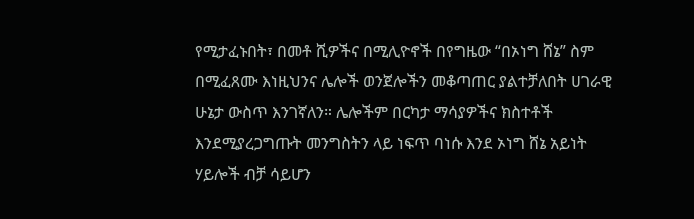የሚታፈኑበት፣ በመቶ ሺዎችና በሚሊዮኖች በየግዜው “በኦነግ ሸኔ” ስም በሚፈጸሙ እነዚህንና ሌሎች ወንጀሎችን መቆጣጠር ያልተቻለበት ሀገራዊ ሁኔታ ውስጥ እንገኛለን። ሌሎችም በርካታ ማሳያዎችና ክስተቶች እንደሚያረጋግጡት መንግስትን ላይ ነፍጥ ባነሱ እንደ ኦነግ ሸኔ አይነት ሃይሎች ብቻ ሳይሆን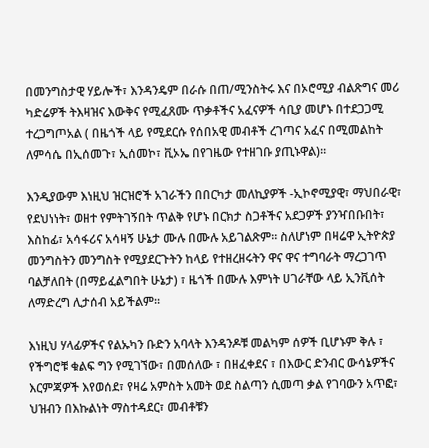በመንግስታዊ ሃይሎች፣ እንዳንዴም በራሱ በጠ/ሚንስትሩ እና በኦሮሚያ ብልጽግና መሪ ካድሬዎች ትእዛዝና እውቅና የሚፈጸሙ ጥቃቶችና አፈናዎች ሳቢያ መሆኑ በተደጋጋሚ ተረጋግጦአል ( በዜጎች ላይ የሚደርሱ የሰበአዊ መብቶች ረገጣና አፈና በሚመልከት ለምሳሴ በኢሰመጉ፣ ኢሰመኮ፣ ቪኦኤ በየገዜው የተዘገቡ ያጢኑዋል)።

እንዲያውም እነዚህ ዝርዝሮች አገራችን በበርካታ መለኪያዎች -ኢኮኖሚያዊ፣ ማህበራዊ፣ የደህነነት፣ ወዘተ የምትገኝበት ጥልቅ የሆኑ በርክታ ስጋቶችና አደጋዎች ያንዣበቡበት፣ እስከፊ፣ አሳፋሪና አሳዛኝ ሁኔታ ሙሉ በሙሉ አይገልጽም። ስለሆነም በዛሬዋ ኢትዮጵያ መንግስትን መንግስት የሚያደርጉትን ከላይ የተዘረዘሩትን ዋና ዋና ተግባራት ማረጋገጥ ባልቻለበት (በማይፈልግበት ሁኔታ) ፣ ዜጎች በሙሉ እምነት ሀገራቸው ላይ ኢንቪሰት ለማድረግ ሊታሰብ አይችልም።

እነዚህ ሃላፊዎችና የልኡካን ቡድን አባላት እንዳንዶቹ መልካም ሰዎች ቢሆኑም ቅሉ ፣ የችግሮቹ ቁልፍ ግን የሚገኘው፣ በመሰለው ፣ በዘፈቀደና ፣ በእውር ድንብር ውሳኔዎችና እርምጃዎች እየወሰደ፣ የዛሬ አምስት አመት ወደ ስልጣን ሲመጣ ቃል የገባውን አጥፎ፣ ህዝብን በእኩልነት ማስተዳደር፣ መብቶቹን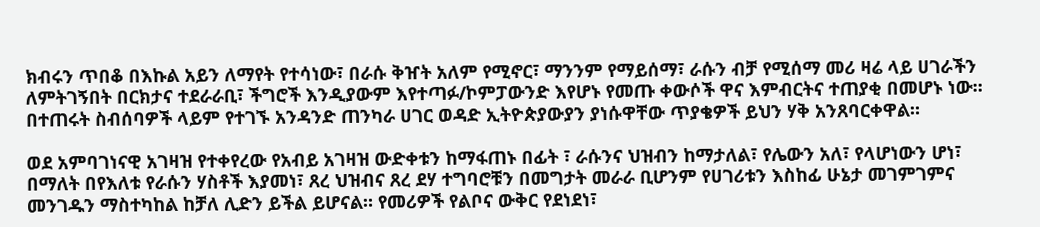ክብሩን ጥበቆ በእኩል አይን ለማየት የተሳነው፣ በራሱ ቅዠት አለም የሚኖር፣ ማንንም የማይሰማ፣ ራሱን ብቻ የሚሰማ መሪ ዛሬ ላይ ሀገራችን ለምትገኝበት በርክታና ተደራራቢ፣ ችግሮች እንዲያውም እየተጣፉ/ኮምፓውንድ እየሆኑ የመጡ ቀውሶች ዋና እምብርትና ተጠያቂ በመሆኑ ነው። በተጠሩት ስብሰባዎች ላይም የተገኙ አንዳንድ ጠንካራ ሀገር ወዳድ ኢትዮጵያውያን ያነሱዋቸው ጥያቄዎች ይህን ሃቅ አንጸባርቀዋል።

ወደ አምባገነናዊ አገዛዝ የተቀየረው የአብይ አገዛዝ ውድቀቱን ከማፋጠኑ በፊት ፣ ራሱንና ህዝብን ከማታለል፣ የሌውን አለ፣ የላሆነውን ሆነ፣ በማለት በየእለቱ የራሱን ሃስቶች እያመነ፣ ጸረ ህዝብና ጸረ ደሃ ተግባሮቹን በመግታት መራራ ቢሆንም የሀገሪቱን እስከፊ ሁኔታ መገምገምና መንገዱን ማስተካከል ከቻለ ሊድን ይችል ይሆናል። የመሪዎች የልቦና ውቅር የደነደነ፣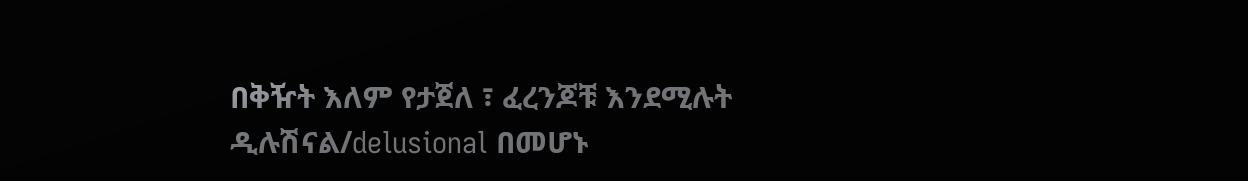በቅዥት እለም የታጀለ ፣ ፈረንጆቹ እንደሚሉት ዲሉሽናል/delusional በመሆኑ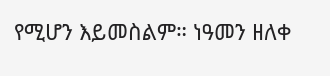የሚሆን እይመስልም። ነዓመን ዘለቀ